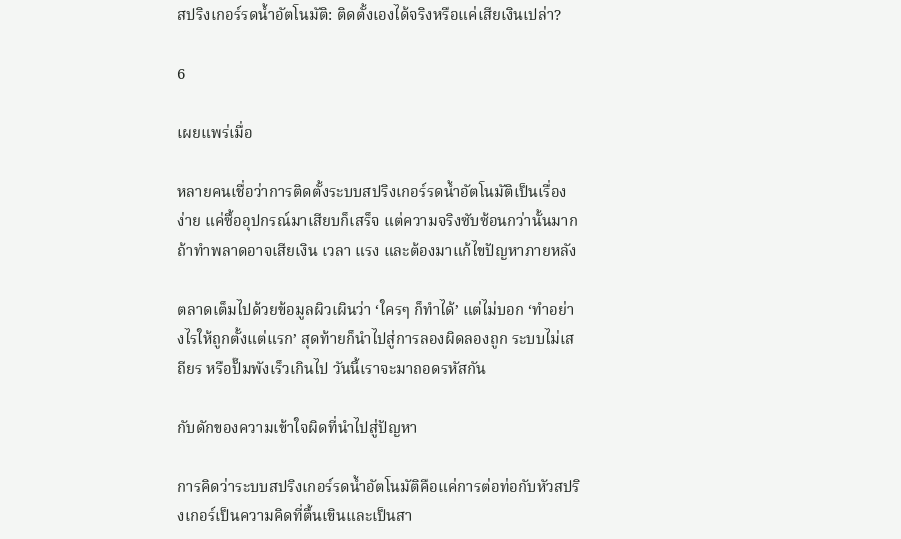สปริงเกอร์รดน้ำอัตโนมัติ: ติดตั้งเองได้จริงหรือแค่เสียเงินเปล่า?

6

เผยแพร่เมื่อ

หลายคนเชื่อว่าการติดตั้งระบบสปริงเกอร์รดน้ำอัตโนมัติเป็นเรื่องง่าย แค่ซื้ออุปกรณ์มาเสียบก็เสร็จ แต่ความจริงซับซ้อนกว่านั้นมาก ถ้าทำพลาดอาจเสียเงิน เวลา แรง และต้องมาแก้ไขปัญหาภายหลัง

ตลาดเต็มไปด้วยข้อมูลผิวเผินว่า ‘ใครๆ ก็ทำได้’ แต่ไม่บอก ‘ทำอย่างไรให้ถูกตั้งแต่แรก’ สุดท้ายก็นำไปสู่การลองผิดลองถูก ระบบไม่เสถียร หรือปั๊มพังเร็วเกินไป วันนี้เราจะมาถอดรหัสกัน

กับดักของความเข้าใจผิดที่นำไปสู่ปัญหา

การคิดว่าระบบสปริงเกอร์รดน้ำอัตโนมัติคือแค่การต่อท่อกับหัวสปริงเกอร์เป็นความคิดที่ตื้นเขินและเป็นสา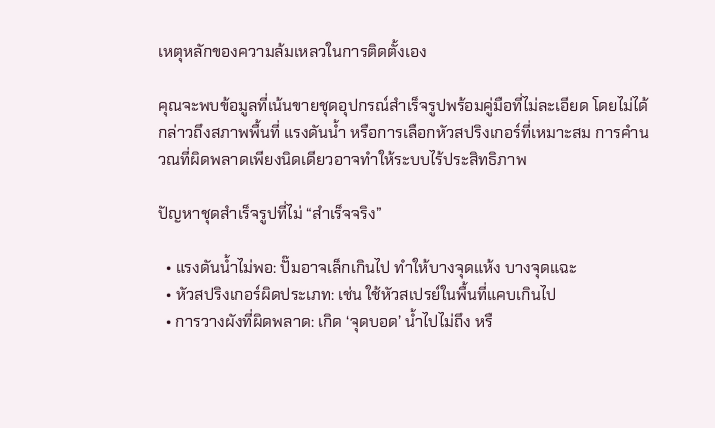เหตุหลักของความล้มเหลวในการติดตั้งเอง

คุณจะพบข้อมูลที่เน้นขายชุดอุปกรณ์สำเร็จรูปพร้อมคู่มือที่ไม่ละเอียด โดยไม่ได้กล่าวถึงสภาพพื้นที่ แรงดันน้ำ หรือการเลือกหัวสปริงเกอร์ที่เหมาะสม การคำนวณที่ผิดพลาดเพียงนิดเดียวอาจทำให้ระบบไร้ประสิทธิภาพ

ปัญหาชุดสำเร็จรูปที่ไม่ “สำเร็จจริง”

  • แรงดันน้ำไม่พอ: ปั๊มอาจเล็กเกินไป ทำให้บางจุดแห้ง บางจุดแฉะ
  • หัวสปริงเกอร์ผิดประเภท: เช่น ใช้หัวสเปรย์ในพื้นที่แคบเกินไป
  • การวางผังที่ผิดพลาด: เกิด ‘จุดบอด’ น้ำไปไม่ถึง หรื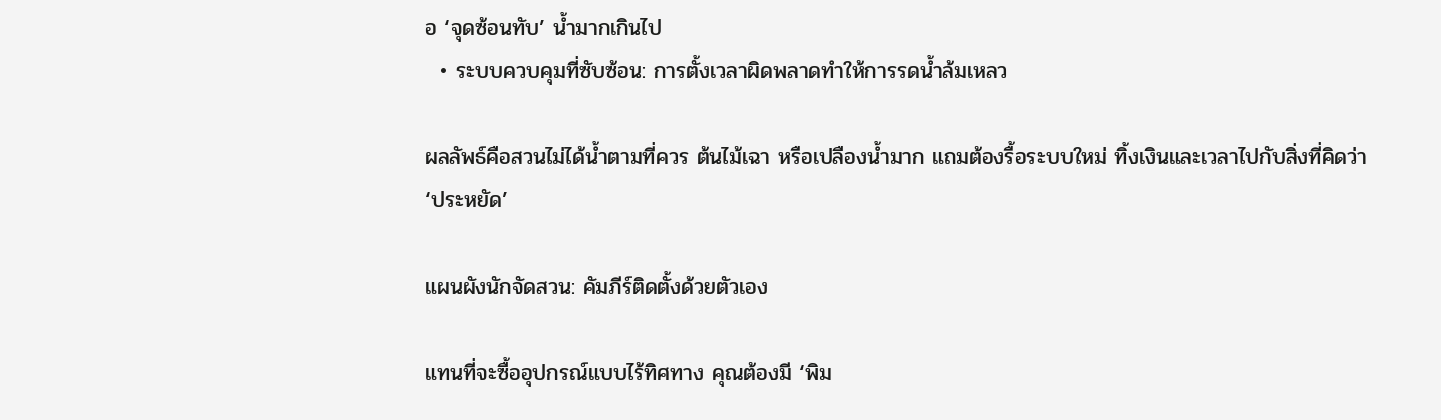อ ‘จุดซ้อนทับ’ น้ำมากเกินไป
  • ระบบควบคุมที่ซับซ้อน: การตั้งเวลาผิดพลาดทำให้การรดน้ำล้มเหลว

ผลลัพธ์คือสวนไม่ได้น้ำตามที่ควร ต้นไม้เฉา หรือเปลืองน้ำมาก แถมต้องรื้อระบบใหม่ ทิ้งเงินและเวลาไปกับสิ่งที่คิดว่า ‘ประหยัด’

แผนผังนักจัดสวน: คัมภีร์ติดตั้งด้วยตัวเอง

แทนที่จะซื้ออุปกรณ์แบบไร้ทิศทาง คุณต้องมี ‘พิม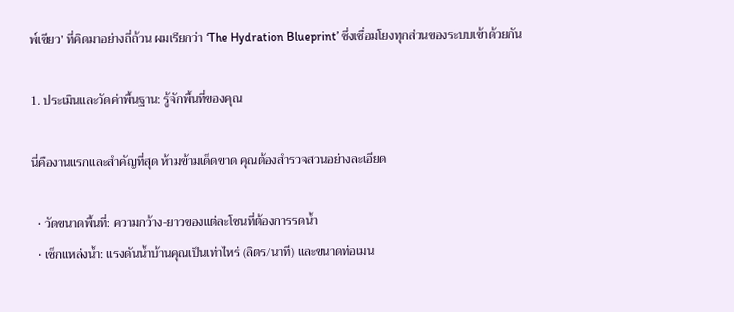พ์เขียว’ ที่คิดมาอย่างถี่ถ้วน ผมเรียกว่า ‘The Hydration Blueprint’ ซึ่งเชื่อมโยงทุกส่วนของระบบเข้าด้วยกัน

1. ประเมินและวัดค่าพื้นฐาน: รู้จักพื้นที่ของคุณ

นี่คืองานแรกและสำคัญที่สุด ห้ามข้ามเด็ดขาด คุณต้องสำรวจสวนอย่างละเอียด

  • วัดขนาดพื้นที่: ความกว้าง-ยาวของแต่ละโซนที่ต้องการรดน้ำ
  • เช็กแหล่งน้ำ: แรงดันน้ำบ้านคุณเป็นเท่าไหร่ (ลิตร/นาที) และขนาดท่อเมน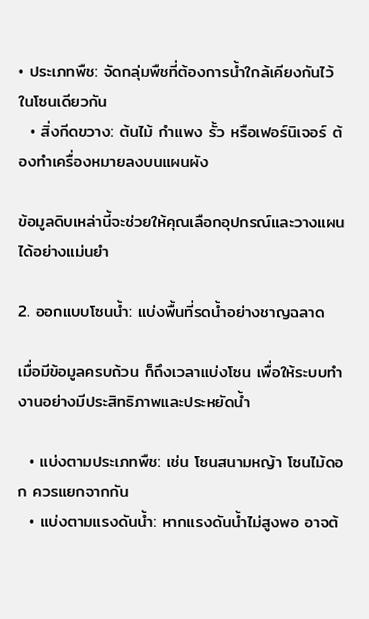• ประเภทพืช: จัดกลุ่มพืชที่ต้องการน้ำใกล้เคียงกันไว้ในโซนเดียวกัน
  • สิ่งกีดขวาง: ต้นไม้ กำแพง รั้ว หรือเฟอร์นิเจอร์ ต้องทำเครื่องหมายลงบนแผนผัง

ข้อมูลดิบเหล่านี้จะช่วยให้คุณเลือกอุปกรณ์และวางแผนได้อย่างแม่นยำ

2. ออกแบบโซนน้ำ: แบ่งพื้นที่รดน้ำอย่างชาญฉลาด

เมื่อมีข้อมูลครบถ้วน ก็ถึงเวลาแบ่งโซน เพื่อให้ระบบทำงานอย่างมีประสิทธิภาพและประหยัดน้ำ

  • แบ่งตามประเภทพืช: เช่น โซนสนามหญ้า โซนไม้ดอก ควรแยกจากกัน
  • แบ่งตามแรงดันน้ำ: หากแรงดันน้ำไม่สูงพอ อาจต้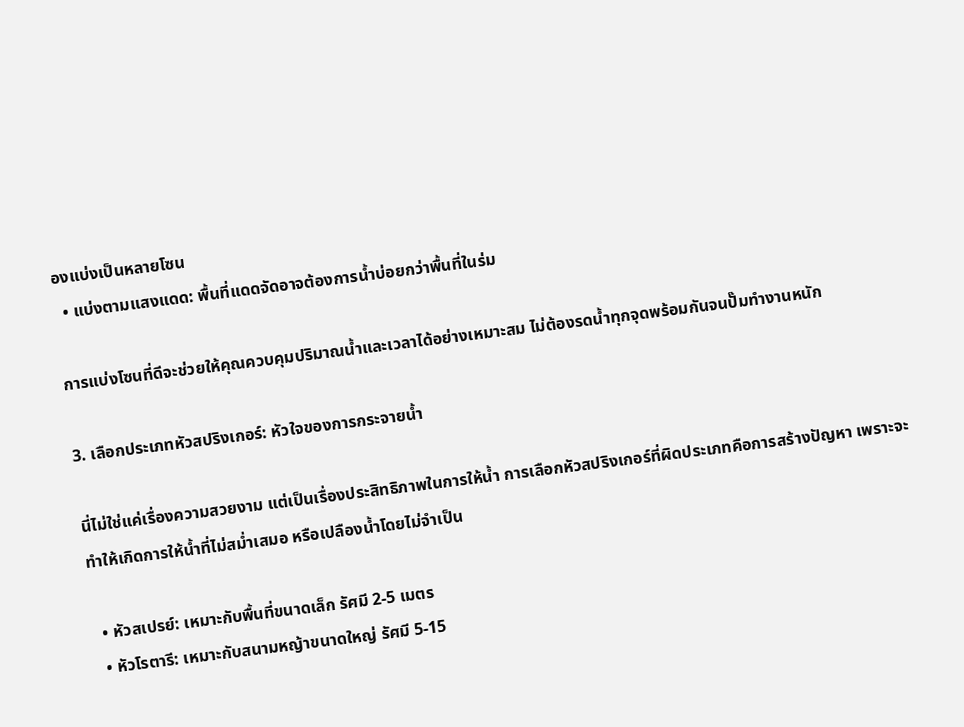องแบ่งเป็นหลายโซน
  • แบ่งตามแสงแดด: พื้นที่แดดจัดอาจต้องการน้ำบ่อยกว่าพื้นที่ในร่ม

การแบ่งโซนที่ดีจะช่วยให้คุณควบคุมปริมาณน้ำและเวลาได้อย่างเหมาะสม ไม่ต้องรดน้ำทุกจุดพร้อมกันจนปั๊มทำงานหนัก

3. เลือกประเภทหัวสปริงเกอร์: หัวใจของการกระจายน้ำ

นี่ไม่ใช่แค่เรื่องความสวยงาม แต่เป็นเรื่องประสิทธิภาพในการให้น้ำ การเลือกหัวสปริงเกอร์ที่ผิดประเภทคือการสร้างปัญหา เพราะจะทำให้เกิดการให้น้ำที่ไม่สม่ำเสมอ หรือเปลืองน้ำโดยไม่จำเป็น

  • หัวสเปรย์: เหมาะกับพื้นที่ขนาดเล็ก รัศมี 2-5 เมตร
  • หัวโรตารี: เหมาะกับสนามหญ้าขนาดใหญ่ รัศมี 5-15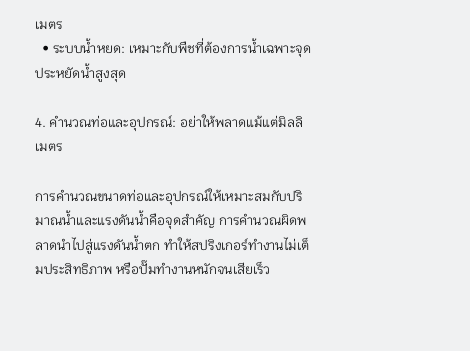เมตร
  • ระบบน้ำหยด: เหมาะกับพืชที่ต้องการน้ำเฉพาะจุด ประหยัดน้ำสูงสุด

4. คำนวณท่อและอุปกรณ์: อย่าให้พลาดแม้แต่มิลลิเมตร

การคำนวณขนาดท่อและอุปกรณ์ให้เหมาะสมกับปริมาณน้ำและแรงดันน้ำคือจุดสำคัญ การคำนวณผิดพลาดนำไปสู่แรงดันน้ำตก ทำให้สปริงเกอร์ทำงานไม่เต็มประสิทธิภาพ หรือปั๊มทำงานหนักจนเสียเร็ว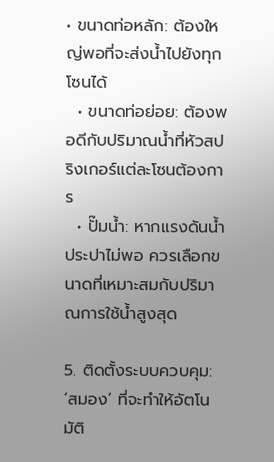• ขนาดท่อหลัก: ต้องใหญ่พอที่จะส่งน้ำไปยังทุกโซนได้
  • ขนาดท่อย่อย: ต้องพอดีกับปริมาณน้ำที่หัวสปริงเกอร์แต่ละโซนต้องการ
  • ปั๊มน้ำ: หากแรงดันน้ำประปาไม่พอ ควรเลือกขนาดที่เหมาะสมกับปริมาณการใช้น้ำสูงสุด

5. ติดตั้งระบบควบคุม: ‘สมอง’ ที่จะทำให้อัตโนมัติ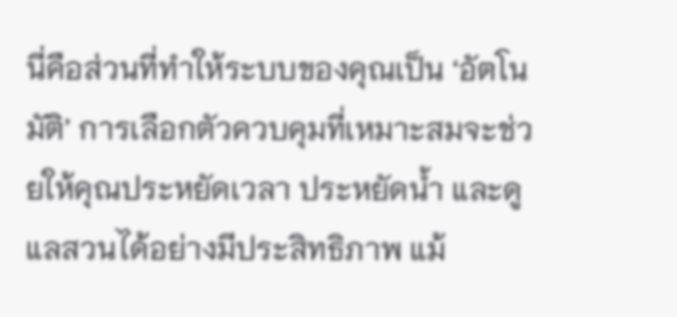นี่คือส่วนที่ทำให้ระบบของคุณเป็น ‘อัตโนมัติ’ การเลือกตัวควบคุมที่เหมาะสมจะช่วยให้คุณประหยัดเวลา ประหยัดน้ำ และดูแลสวนได้อย่างมีประสิทธิภาพ แม้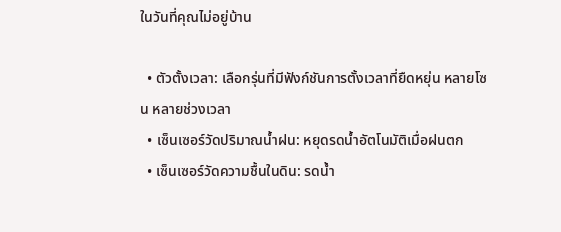ในวันที่คุณไม่อยู่บ้าน

  • ตัวตั้งเวลา: เลือกรุ่นที่มีฟังก์ชันการตั้งเวลาที่ยืดหยุ่น หลายโซน หลายช่วงเวลา
  • เซ็นเซอร์วัดปริมาณน้ำฝน: หยุดรดน้ำอัตโนมัติเมื่อฝนตก
  • เซ็นเซอร์วัดความชื้นในดิน: รดน้ำ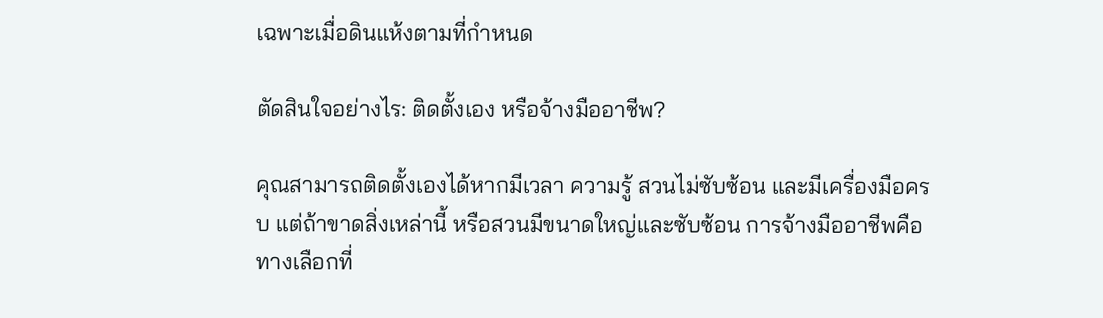เฉพาะเมื่อดินแห้งตามที่กำหนด

ตัดสินใจอย่างไร: ติดตั้งเอง หรือจ้างมืออาชีพ?

คุณสามารถติดตั้งเองได้หากมีเวลา ความรู้ สวนไม่ซับซ้อน และมีเครื่องมือครบ แต่ถ้าขาดสิ่งเหล่านี้ หรือสวนมีขนาดใหญ่และซับซ้อน การจ้างมืออาชีพคือทางเลือกที่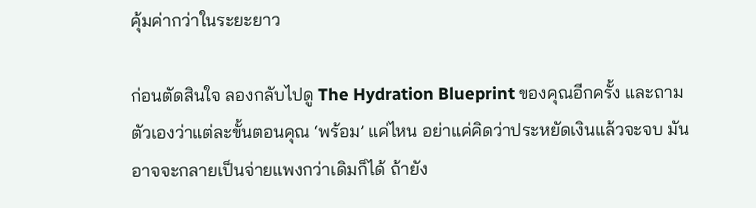คุ้มค่ากว่าในระยะยาว

ก่อนตัดสินใจ ลองกลับไปดู The Hydration Blueprint ของคุณอีกครั้ง และถามตัวเองว่าแต่ละขั้นตอนคุณ ‘พร้อม’ แค่ไหน อย่าแค่คิดว่าประหยัดเงินแล้วจะจบ มันอาจจะกลายเป็นจ่ายแพงกว่าเดิมก็ได้ ถ้ายัง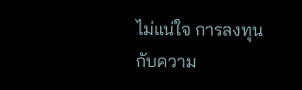ไม่แน่ใจ การลงทุนกับความ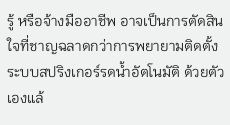รู้ หรือจ้างมืออาชีพ อาจเป็นการตัดสินใจที่ชาญฉลาดกว่าการพยายามติดตั้ง ระบบสปริงเกอร์รดน้ำอัตโนมัติ ด้วยตัวเองแล้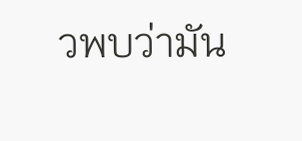วพบว่ามัน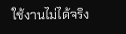ใช้งานไม่ได้จริง